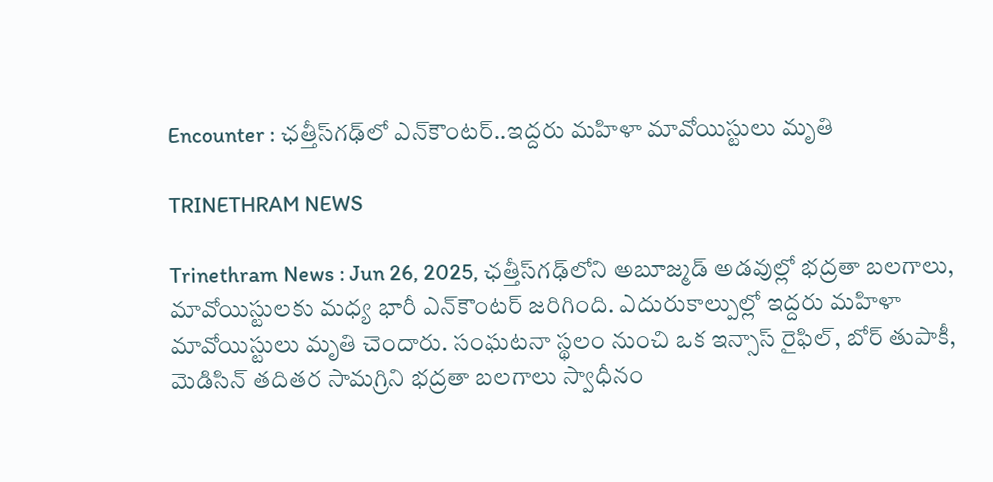Encounter : ఛత్తీస్‌గఢ్‌లో ఎన్‌కౌంటర్..ఇద్దరు మహిళా మావోయిస్టులు మృతి

TRINETHRAM NEWS

Trinethram News : Jun 26, 2025, ఛత్తీస్‌గఢ్‌లోని అబూజ్మడ్ అడవుల్లో భద్రతా బలగాలు, మావోయిస్టులకు మధ్య భారీ ఎన్‌కౌంటర్ జరిగింది. ఎదురుకాల్పుల్లో ఇద్దరు మహిళా మావోయిస్టులు మృతి చెందారు. సంఘటనా స్థలం నుంచి ఒక ఇన్సాస్ రైఫిల్‌, బోర్ తుపాకీ, మెడిసిన్ తదితర సామగ్రిని భద్రతా బలగాలు స్వాధీనం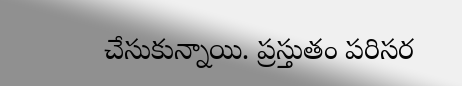చేసుకున్నాయి. ప్రస్తుతం పరిసర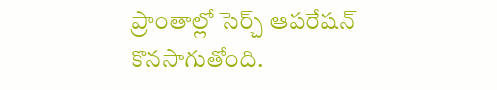ప్రాంతాల్లో సెర్చ్ ఆపరేషన్ కొనసాగుతోంది.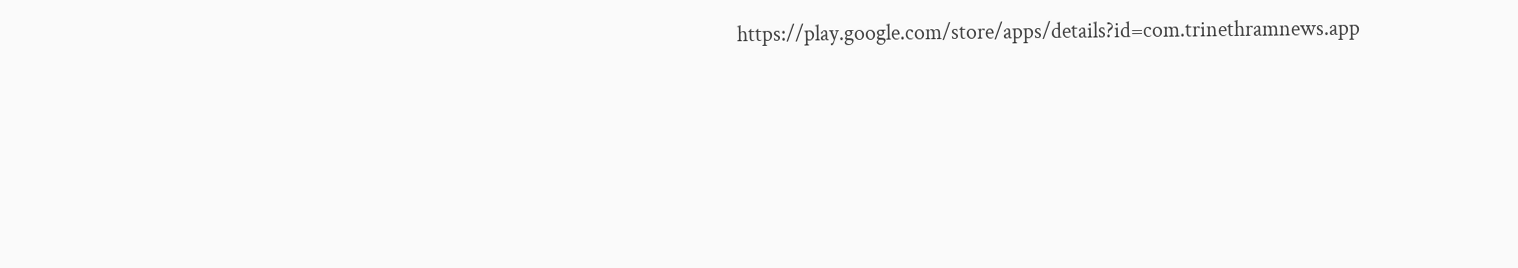https://play.google.com/store/apps/details?id=com.trinethramnews.app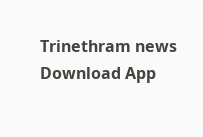Trinethram news
Download App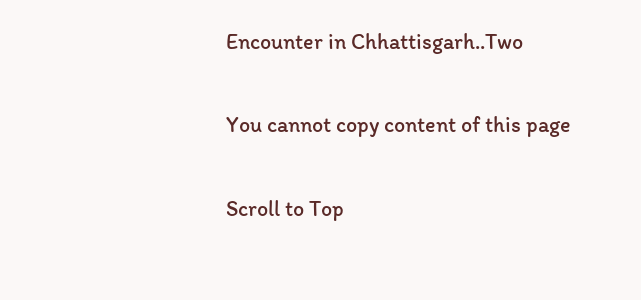Encounter in Chhattisgarh..Two

You cannot copy content of this page

Scroll to Top